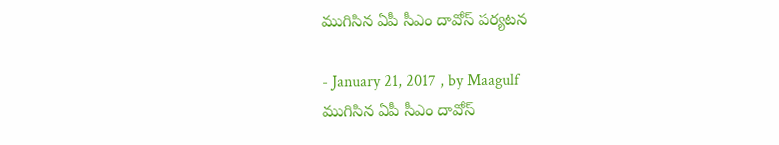ముగిసిన ఏపీ సీఎం దావోస్ పర్యటన

- January 21, 2017 , by Maagulf
ముగిసిన ఏపీ సీఎం దావోస్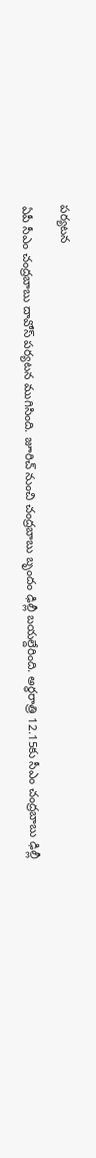పర్యటన

ఏపీ సీఎం చంద్రబాబు దావోస్ పర్యటన ముగిసింది. జూరిచ్ నుంచి చంద్రబాబు బృందం ఢిల్లీ బయల్దేరింది. అర్ధరాత్రి 12.15కు సీఎం చంద్రబాబు ఢిల్లీ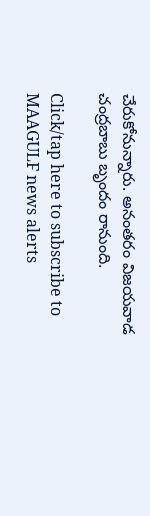చేరుకోనున్నారు. అనంతరం విజయవాడ చంద్రబాబు బృందం రానుంది.

Click/tap here to subscribe to MAAGULF news alerts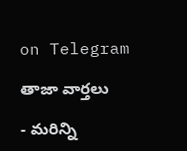on Telegram

తాజా వార్తలు

- మరిన్ని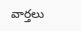వార్తలు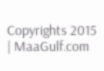Copyrights 2015 | MaaGulf.com